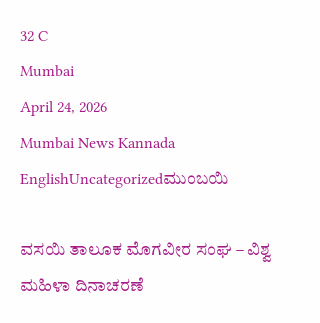32 C
Mumbai
April 24, 2026
Mumbai News Kannada
EnglishUncategorizedಮುಂಬಯಿ

ವಸಯಿ ತಾಲೂಕ ಮೊಗವೀರ ಸಂಘ – ವಿಶ್ವ ಮಹಿಳಾ ದಿನಾಚರಣೆ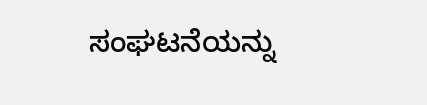ಸಂಘಟನೆಯನ್ನು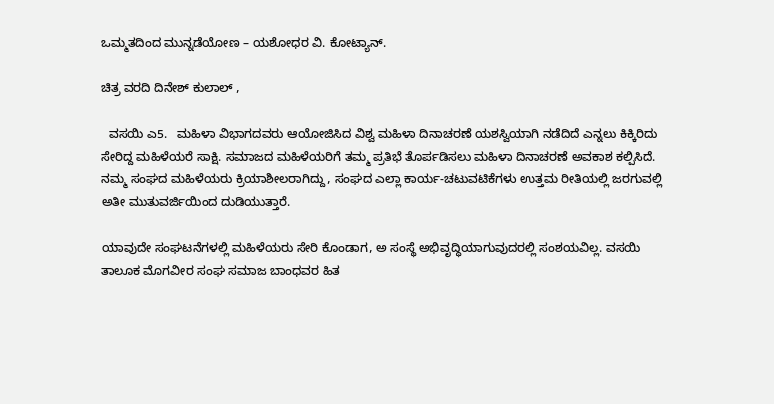ಒಮ್ಮತದಿಂದ ಮುನ್ನಡೆಯೋಣ – ಯಶೋಧರ ವಿ. ಕೋಟ್ಯಾನ್.

ಚಿತ್ರ ವರದಿ ದಿನೇಶ್ ಕುಲಾಲ್ ,

  ವಸಯಿ ಎ5.   ಮಹಿಳಾ ವಿಭಾಗದವರು ಆಯೋಜಿಸಿದ ವಿಶ್ವ ಮಹಿಳಾ ದಿನಾಚರಣೆ ಯಶಸ್ವಿಯಾಗಿ ನಡೆದಿದೆ ಎನ್ನಲು ಕಿಕ್ಕಿರಿದು ಸೇರಿದ್ದ ಮಹಿಳೆಯರೆ ಸಾಕ್ಷಿ. ಸಮಾಜದ ಮಹಿಳೆಯರಿಗೆ ತಮ್ಮ ಪ್ರತಿಭೆ ತೊರ್ಪಡಿಸಲು ಮಹಿಳಾ ದಿನಾಚರಣೆ ಅವಕಾಶ ಕಲ್ಪಿಸಿದೆ. ನಮ್ಮ ಸಂಘದ ಮಹಿಳೆಯರು ಕ್ರಿಯಾಶೀಲರಾಗಿದ್ದು, ಸಂಘದ ಎಲ್ಲಾ ಕಾರ್ಯ-ಚಟುವಟಿಕೆಗಳು ಉತ್ತಮ ರೀತಿಯಲ್ಲಿ ಜರಗುವಲ್ಲಿ ಅತೀ ಮುತುವರ್ಜಿಯಿಂದ ದುಡಿಯುತ್ತಾರೆ.

ಯಾವುದೇ ಸಂಘಟನೆಗಳಲ್ಲಿ ಮಹಿಳೆಯರು ಸೇರಿ ಕೊಂಡಾಗ, ಅ ಸಂಸ್ಥೆ ಅಭಿವೃದ್ಧಿಯಾಗುವುದರಲ್ಲಿ ಸಂಶಯವಿಲ್ಲ. ವಸಯಿ ತಾಲೂಕ ಮೊಗವೀರ ಸಂಘ ಸಮಾಜ ಬಾಂಧವರ ಹಿತ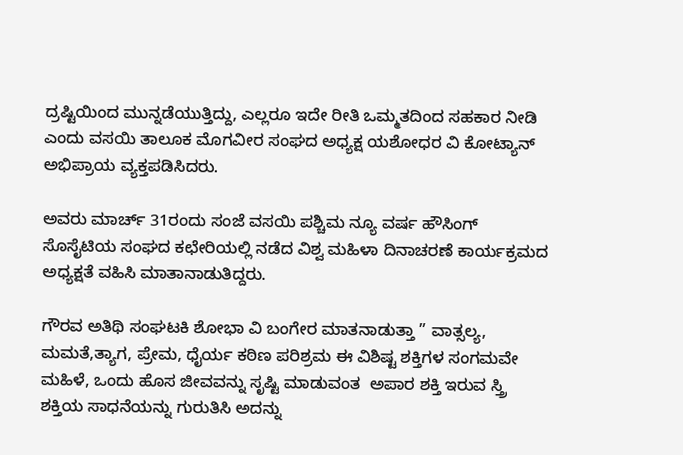ದ್ರಷ್ಟಿಯಿಂದ ಮುನ್ನಡೆಯುತ್ತಿದ್ದು, ಎಲ್ಲರೂ ಇದೇ ರೀತಿ ಒಮ್ಮತದಿಂದ ಸಹಕಾರ ನೀಡಿ  ಎಂದು ವಸಯಿ ತಾಲೂಕ ಮೊಗವೀರ ಸಂಘದ ಅಧ್ಯಕ್ಷ ಯಶೋಧರ ವಿ ಕೋಟ್ಯಾನ್ ಅಭಿಪ್ರಾಯ ವ್ಯಕ್ತಪಡಿಸಿದರು.

ಅವರು ಮಾರ್ಚ್ 31ರಂದು ಸಂಜೆ ವಸಯಿ ಪಶ್ಚಿಮ ನ್ಯೂ ವರ್ಷ ಹೌಸಿಂಗ್ ಸೊಸೈಟಿಯ ಸಂಘದ ಕಛೇರಿಯಲ್ಲಿ ನಡೆದ ವಿಶ್ವ ಮಹಿಳಾ ದಿನಾಚರಣೆ ಕಾರ್ಯಕ್ರಮದ ಅಧ್ಯಕ್ಷತೆ ವಹಿಸಿ ಮಾತಾನಾಡುತಿದ್ದರು.

ಗೌರವ ಅತಿಥಿ ಸಂಘಟಕಿ ಶೋಭಾ ವಿ ಬಂಗೇರ ಮಾತನಾಡುತ್ತಾ ” ವಾತ್ಸಲ್ಯ, ಮಮತೆ,ತ್ಯಾಗ, ಪ್ರೇಮ, ಧೈರ್ಯ ಕಠಿಣ ಪರಿಶ್ರಮ ಈ ವಿಶಿಷ್ಟ ಶಕ್ತಿಗಳ ಸಂಗಮವೇ ಮಹಿಳೆ, ಒಂದು ಹೊಸ ಜೀವವನ್ನು ಸೃಷ್ಟಿ ಮಾಡುವಂತ  ಅಪಾರ ಶಕ್ತಿ ಇರುವ ಸ್ತ್ರಿ ಶಕ್ತಿಯ ಸಾಧನೆಯನ್ನು ಗುರುತಿಸಿ ಅದನ್ನು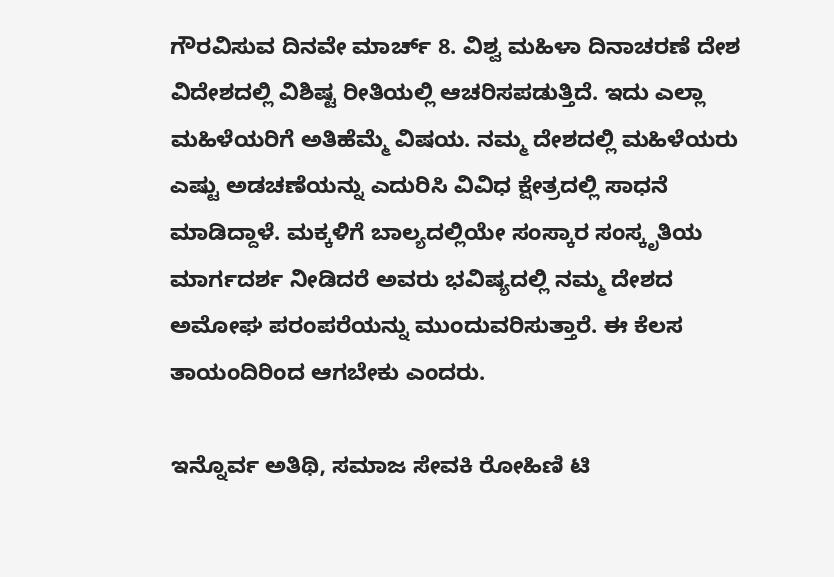ಗೌರವಿಸುವ ದಿನವೇ ಮಾರ್ಚ್ 8. ವಿಶ್ವ ಮಹಿಳಾ ದಿನಾಚರಣೆ ದೇಶ ವಿದೇಶದಲ್ಲಿ ವಿಶಿಷ್ಟ ರೀತಿಯಲ್ಲಿ ಆಚರಿಸಪಡುತ್ತಿದೆ. ಇದು ಎಲ್ಲಾ ಮಹಿಳೆಯರಿಗೆ ಅತಿಹೆಮ್ಮೆ ವಿಷಯ. ನಮ್ಮ ದೇಶದಲ್ಲಿ ಮಹಿಳೆಯರು ಎಷ್ಟು ಅಡಚಣೆಯನ್ನು ಎದುರಿಸಿ ವಿವಿಧ ಕ್ಷೇತ್ರದಲ್ಲಿ ಸಾಧನೆ ಮಾಡಿದ್ದಾಳೆ. ಮಕ್ಕಳಿಗೆ ಬಾಲ್ಯದಲ್ಲಿಯೇ ಸಂಸ್ಕಾರ ಸಂಸ್ಕೃತಿಯ ಮಾರ್ಗದರ್ಶ ನೀಡಿದರೆ ಅವರು ಭವಿಷ್ಯದಲ್ಲಿ ನಮ್ಮ ದೇಶದ ಅಮೋಘ ಪರಂಪರೆಯನ್ನು ಮುಂದುವರಿಸುತ್ತಾರೆ. ಈ ಕೆಲಸ ತಾಯಂದಿರಿಂದ ಆಗಬೇಕು ಎಂದರು.

ಇನ್ನೊರ್ವ ಅತಿಥಿ, ಸಮಾಜ ಸೇವಕಿ ರೋಹಿಣಿ ಟಿ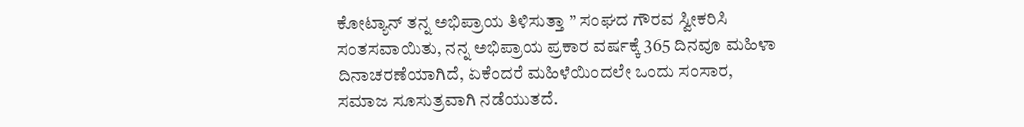ಕೋಟ್ಯಾನ್ ತನ್ನ ಅಭಿಪ್ರಾಯ ತಿಳಿಸುತ್ತಾ ” ಸಂಘದ ಗೌರವ ಸ್ವೀಕರಿಸಿ ಸಂತಸವಾಯಿತು, ನನ್ನ ಅಭಿಪ್ರಾಯ ಪ್ರಕಾರ ವರ್ಷಕ್ಕೆ 365 ದಿನವೂ ಮಹಿಳಾ ದಿನಾಚರಣೆಯಾಗಿದೆ, ಏಕೆಂದರೆ ಮಹಿಳೆಯಿಂದಲೇ ಒಂದು ಸಂಸಾರ, ಸಮಾಜ ಸೂಸುತ್ರವಾಗಿ ನಡೆಯುತದೆ.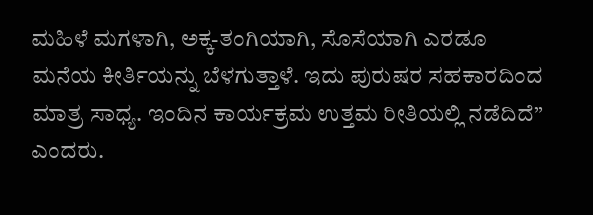ಮಹಿಳೆ ಮಗಳಾಗಿ, ಅಕ್ಕ-ತಂಗಿಯಾಗಿ, ಸೊಸೆಯಾಗಿ ಎರಡೂ ಮನೆಯ ಕೀರ್ತಿಯನ್ನು ಬೆಳಗುತ್ತಾಳೆ. ಇದು ಪುರುಷರ ಸಹಕಾರದಿಂದ ಮಾತ್ರ ಸಾಧ್ಯ. ಇಂದಿನ ಕಾರ್ಯಕ್ರಮ ಉತ್ತಮ ರೀತಿಯಲ್ಲಿ ನಡೆದಿದೆ” ಎಂದರು.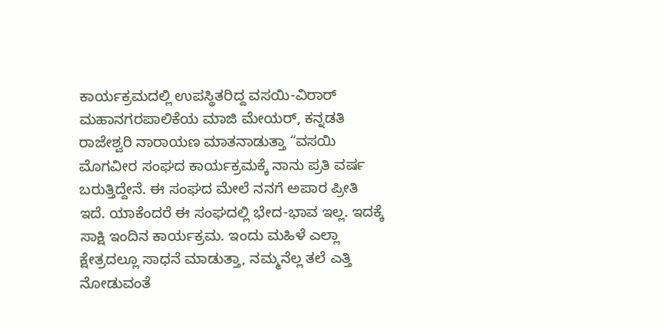ಕಾರ್ಯಕ್ರಮದಲ್ಲಿ ಉಪಸ್ಥಿತರಿದ್ದ ವಸಯಿ-ವಿರಾರ್ ಮಹಾನಗರಪಾಲಿಕೆಯ ಮಾಜಿ ಮೇಯರ್, ಕನ್ನಡತಿ ರಾಜೇಶ್ವರಿ ನಾರಾಯಣ ಮಾತನಾಡುತ್ತಾ “ವಸಯಿ ಮೊಗವೀರ ಸಂಘದ ಕಾರ್ಯಕ್ರಮಕ್ಕೆ ನಾನು ಪ್ರತಿ ವರ್ಷ ಬರುತ್ತಿದ್ದೇನೆ. ಈ ಸಂಘದ ಮೇಲೆ ನನಗೆ ಅಪಾರ ಪ್ರೀತಿ ಇದೆ. ಯಾಕೆಂದರೆ ಈ ಸಂಘದಲ್ಲಿ ಭೇದ-ಭಾವ ಇಲ್ಲ. ಇದಕ್ಕೆ ಸಾಕ್ಷಿ ಇಂದಿನ ಕಾರ್ಯಕ್ರಮ. ಇಂದು ಮಹಿಳೆ ಎಲ್ಲಾ ಕ್ಷೇತ್ರದಲ್ಲೂ ಸಾಧನೆ ಮಾಡುತ್ತಾ, ನಮ್ಮನೆಲ್ಲ ತಲೆ ಎತ್ತಿ ನೋಡುವಂತೆ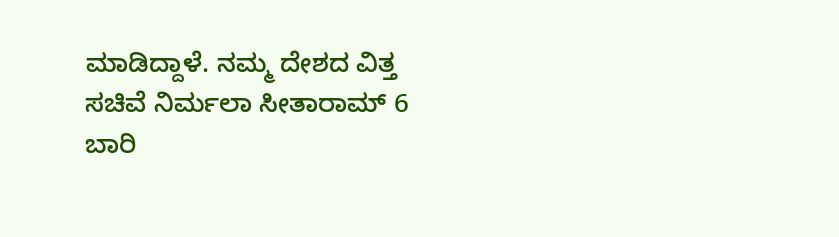ಮಾಡಿದ್ದಾಳೆ. ನಮ್ಮ ದೇಶದ ವಿತ್ತ ಸಚಿವೆ ನಿರ್ಮಲಾ ಸೀತಾರಾಮ್ 6 ಬಾರಿ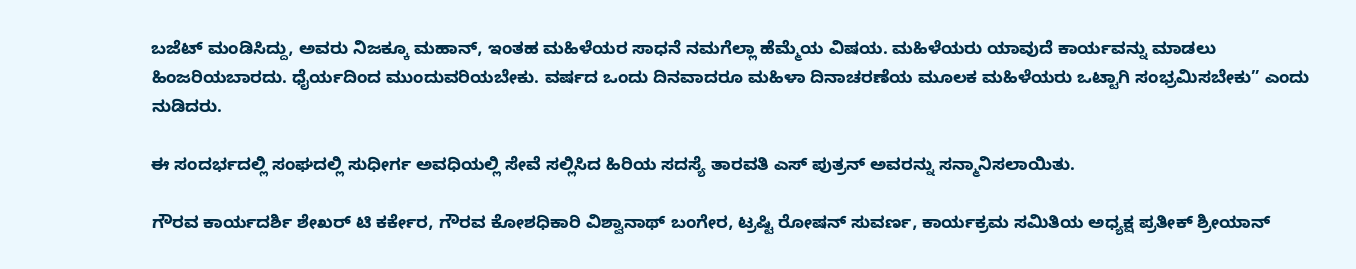ಬಜೆಟ್ ಮಂಡಿಸಿದ್ದು, ಅವರು ನಿಜಕ್ಕೂ ಮಹಾನ್, ಇಂತಹ ಮಹಿಳೆಯರ ಸಾಧನೆ ನಮಗೆಲ್ಲಾ ಹೆಮ್ಮೆಯ ವಿಷಯ. ಮಹಿಳೆಯರು ಯಾವುದೆ ಕಾರ್ಯವನ್ನು ಮಾಡಲು ಹಿಂಜರಿಯಬಾರದು. ಧೈರ್ಯದಿಂದ ಮುಂದುವರಿಯಬೇಕು. ವರ್ಷದ ಒಂದು ದಿನವಾದರೂ ಮಹಿಳಾ ದಿನಾಚರಣೆಯ ಮೂಲಕ ಮಹಿಳೆಯರು ಒಟ್ಟಾಗಿ ಸಂಭ್ರಮಿಸಬೇಕು” ಎಂದು ನುಡಿದರು.

ಈ ಸಂದರ್ಭದಲ್ಲಿ ಸಂಘದಲ್ಲಿ ಸುಧೀರ್ಗ ಅವಧಿಯಲ್ಲಿ ಸೇವೆ ಸಲ್ಲಿಸಿದ ಹಿರಿಯ ಸದಸ್ಯೆ ತಾರವತಿ ಎಸ್ ಪುತ್ರನ್ ಅವರನ್ನು ಸನ್ಮಾನಿಸಲಾಯಿತು.

ಗೌರವ ಕಾರ್ಯದರ್ಶಿ ಶೇಖರ್ ಟಿ ಕರ್ಕೇರ, ಗೌರವ ಕೋಶಧಿಕಾರಿ ವಿಶ್ವಾನಾಥ್ ಬಂಗೇರ, ಟ್ರಷ್ಟಿ ರೋಷನ್ ಸುವರ್ಣ, ಕಾರ್ಯಕ್ರಮ ಸಮಿತಿಯ ಅಧ್ಯಕ್ಷ ಪ್ರತೀಕ್ ಶ್ರೀಯಾನ್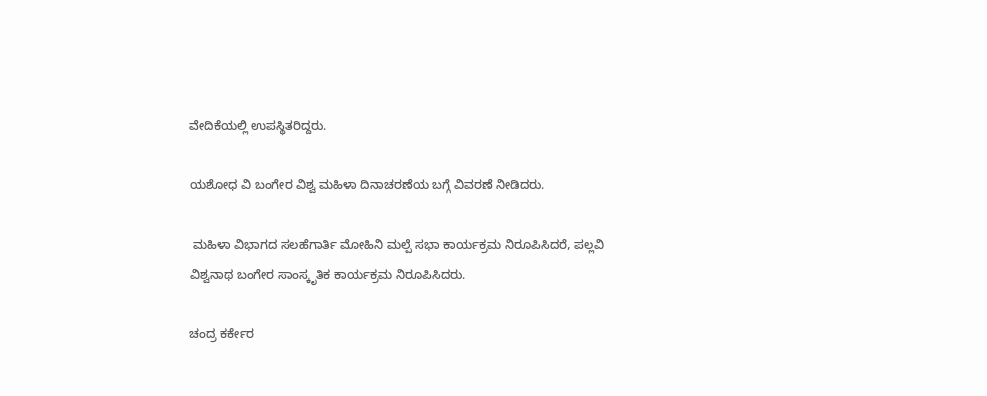ವೇದಿಕೆಯಲ್ಲಿ ಉಪಸ್ಥಿತರಿದ್ದರು.

ಯಶೋಧ ವಿ ಬಂಗೇರ ವಿಶ್ವ ಮಹಿಳಾ ದಿನಾಚರಣೆಯ ಬಗ್ಗೆ ವಿವರಣೆ ನೀಡಿದರು.

 ಮಹಿಳಾ ವಿಭಾಗದ ಸಲಹೆಗಾರ್ತಿ ಮೋಹಿನಿ ಮಲ್ಪೆ ಸಭಾ ಕಾರ್ಯಕ್ರಮ ನಿರೂಪಿಸಿದರೆ, ಪಲ್ಲವಿ ವಿಶ್ವನಾಥ ಬಂಗೇರ ಸಾಂಸ್ಕೃತಿಕ ಕಾರ್ಯಕ್ರಮ ನಿರೂಪಿಸಿದರು.

ಚಂದ್ರ ಕರ್ಕೇರ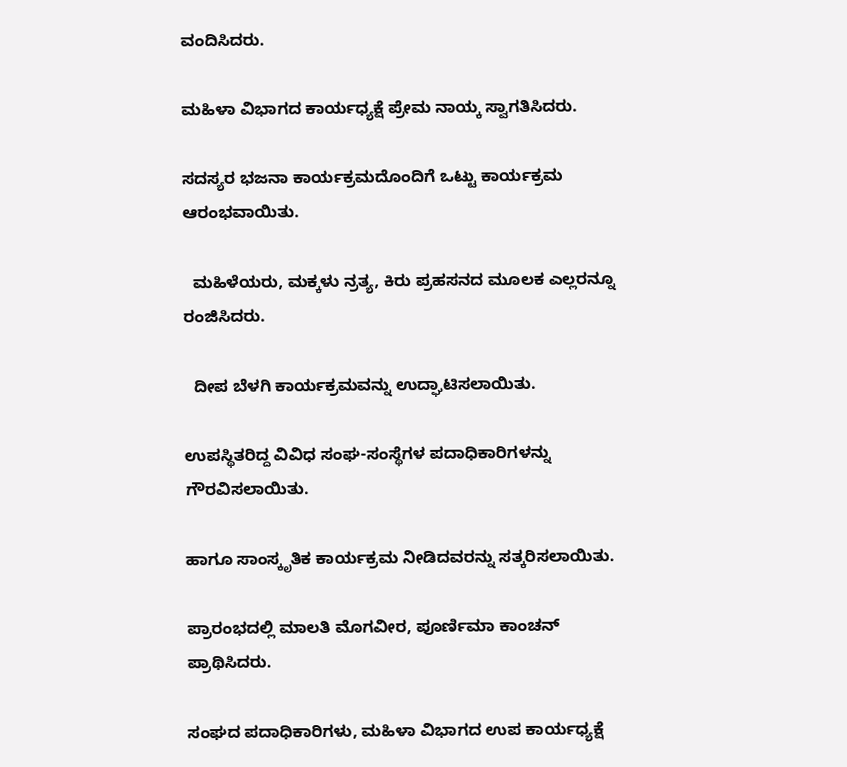ವಂದಿಸಿದರು.

ಮಹಿಳಾ ವಿಭಾಗದ ಕಾರ್ಯಧ್ಯಕ್ಷೆ ಪ್ರೇಮ ನಾಯ್ಕ ಸ್ವಾಗತಿಸಿದರು.

ಸದಸ್ಯರ ಭಜನಾ ಕಾರ್ಯಕ್ರಮದೊಂದಿಗೆ ಒಟ್ಟು ಕಾರ್ಯಕ್ರಮ ಆರಂಭವಾಯಿತು.

  ಮಹಿಳೆಯರು, ಮಕ್ಕಳು ನ್ರತ್ಯ, ಕಿರು ಪ್ರಹಸನದ ಮೂಲಕ ಎಲ್ಲರನ್ನೂ ರಂಜಿಸಿದರು.

  ದೀಪ ಬೆಳಗಿ ಕಾರ್ಯಕ್ರಮವನ್ನು ಉದ್ಘಾಟಿಸಲಾಯಿತು.

ಉಪಸ್ಥಿತರಿದ್ದ ವಿವಿಧ ಸಂಘ-ಸಂಸ್ಥೆಗಳ ಪದಾಧಿಕಾರಿಗಳನ್ನು ಗೌರವಿಸಲಾಯಿತು.

ಹಾಗೂ ಸಾಂಸ್ಕೃತಿಕ ಕಾರ್ಯಕ್ರಮ ನೀಡಿದವರನ್ನು ಸತ್ಕರಿಸಲಾಯಿತು.

ಪ್ರಾರಂಭದಲ್ಲಿ ಮಾಲತಿ ಮೊಗವೀರ, ಪೂರ್ಣಿಮಾ ಕಾಂಚನ್ ಪ್ರಾಥಿಸಿದರು.

ಸಂಘದ ಪದಾಧಿಕಾರಿಗಳು, ಮಹಿಳಾ ವಿಭಾಗದ ಉಪ ಕಾರ್ಯಧ್ಯಕ್ಷೆ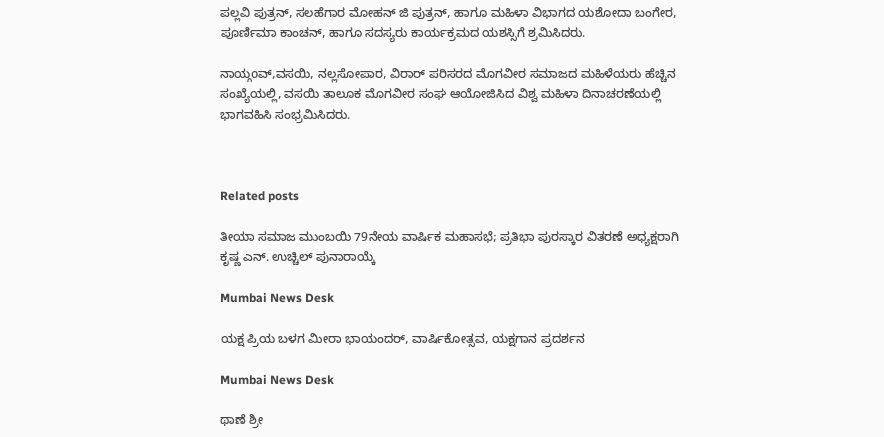ಪಲ್ಲವಿ ಪುತ್ರನ್, ಸಲಹೆಗಾರ ಮೋಹನ್ ಜಿ ಪುತ್ರನ್, ಹಾಗೂ ಮಹಿಳಾ ವಿಭಾಗದ ಯಶೋದಾ ಬಂಗೇರ, ಪೂರ್ಣಿಮಾ ಕಾಂಚನ್, ಹಾಗೂ ಸದಸ್ಯರು ಕಾರ್ಯಕ್ರಮದ ಯಶಸ್ಸಿಗೆ ಶ್ರಮಿಸಿದರು.

ನಾಯ್ಗoವ್,ವಸಯಿ, ನಲ್ಲಸೋಪಾರ, ವಿರಾರ್ ಪರಿಸರದ ಮೊಗವೀರ ಸಮಾಜದ ಮಹಿಳೆಯರು ಹೆಚ್ಚಿನ ಸಂಖ್ಯೆಯಲ್ಲಿ, ವಸಯಿ ತಾಲೂಕ ಮೊಗವೀರ ಸಂಘ ಆಯೋಜಿಸಿದ ವಿಶ್ವ ಮಹಿಳಾ ದಿನಾಚರಣೆಯಲ್ಲಿ ಭಾಗವಹಿಸಿ ಸಂಭ್ರಮಿಸಿದರು.



Related posts

ತೀಯಾ ಸಮಾಜ ಮುಂಬಯಿ 79ನೇಯ ವಾರ್ಷಿಕ ಮಹಾಸಭೆ; ಪ್ರತಿಭಾ ಪುರಸ್ಕಾರ ವಿತರಣೆ ಅಧ್ಯಕ್ಷರಾಗಿ ಕೃಷ್ಣ ಎನ್. ಉಚ್ಚಿಲ್ ಪುನಾರಾಯ್ಕೆ

Mumbai News Desk

ಯಕ್ಷ ಪ್ರಿಯ ಬಳಗ ಮೀರಾ ಭಾಯಂದರ್, ವಾರ್ಷಿಕೋತ್ಸವ, ಯಕ್ಷಗಾನ ಪ್ರದರ್ಶನ

Mumbai News Desk

ಥಾಣೆ ಶ್ರೀ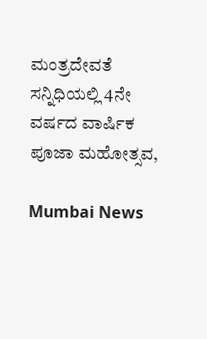ಮಂತ್ರದೇವತೆ ಸನ್ನಿಧಿಯಲ್ಲಿ 4ನೇ ವರ್ಷದ ವಾರ್ಷಿಕ ಪೂಜಾ ಮಹೋತ್ಸವ,

Mumbai News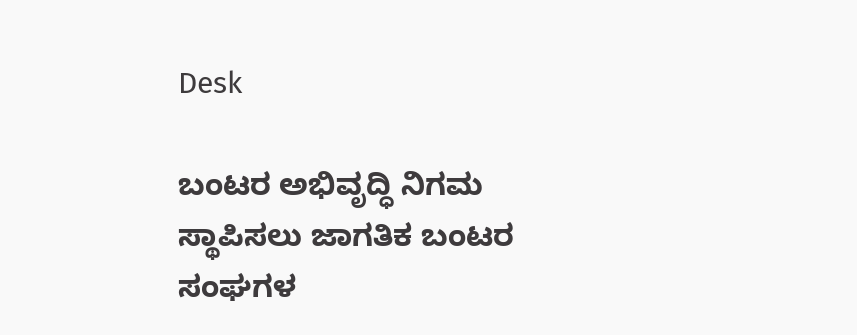Desk

ಬಂಟರ ಅಭಿವೃದ್ಧಿ ನಿಗಮ ಸ್ಥಾಪಿಸಲು ಜಾಗತಿಕ ಬಂಟರ ಸಂಘಗಳ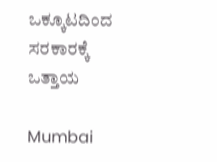ಒಕ್ಕೂಟದಿಂದ ಸರಕಾರಕ್ಕೆ ಒತ್ತಾಯ

Mumbai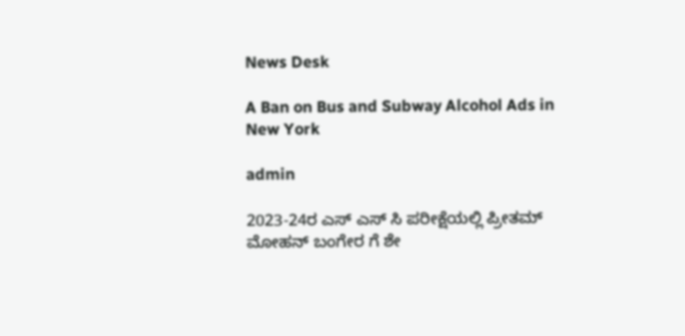News Desk

A Ban on Bus and Subway Alcohol Ads in New York

admin

2023-24ರ ಎಸ್ ಎಸ್ ಸಿ ಪರೀಕ್ಷೆಯಲ್ಲಿ ಪ್ರೀತಮ್ ಮೋಹನ್ ಬಂಗೇರ ಗೆ ಶೇ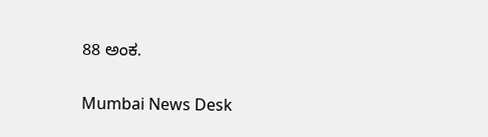88 ಅಂಕ.

Mumbai News Desk